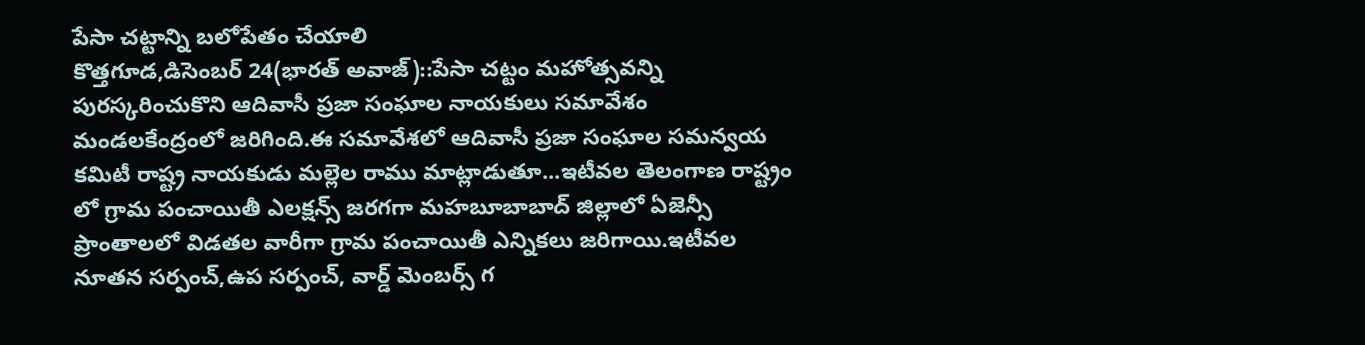పేసా చట్టాన్ని బలోపేతం చేయాలి
కొత్తగూడ,డిసెంబర్ 24(భారత్ అవాజ్)::పేసా చట్టం మహోత్సవన్ని పురస్కరించుకొని ఆదివాసీ ప్రజా సంఘాల నాయకులు సమావేశం మండలకేంద్రంలో జరిగింది.ఈ సమావేశలో ఆదివాసీ ప్రజా సంఘాల సమన్వయ కమిటీ రాష్ట్ర నాయకుడు మల్లెల రాము మాట్లాడుతూ...ఇటీవల తెలంగాణ రాష్ట్రం లో గ్రామ పంచాయితీ ఎలక్షన్స్ జరగగా మహబూబాబాద్ జిల్లాలో ఏజెన్సీ ప్రాంతాలలో విడతల వారీగా గ్రామ పంచాయితీ ఎన్నికలు జరిగాయి.ఇటీవల నూతన సర్పంచ్,ఉప సర్పంచ్, వార్డ్ మెంబర్స్ గ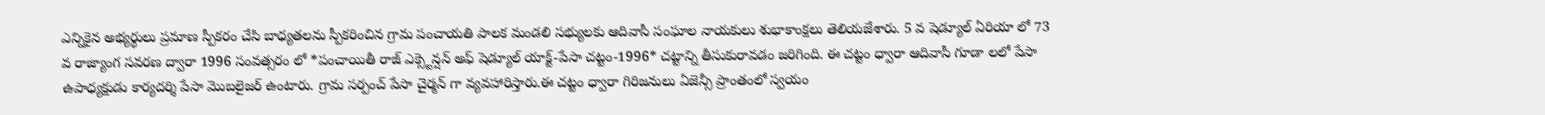ఎన్నికైన అభ్యర్థులు ప్రమాణ స్పీకరం చేసి బాధ్యతలను స్పీకరించిన గ్రామ పంచాయతి పాలక మండలి సభ్యులకు ఆదివాసీ సంఘాల నాయకులు శుభాకాంక్షలు తెలియజేశారు. 5 వ షెడ్యూల్ ఏరియా లో 73 వ రాజ్యాంగ సవరణ ద్వారా 1996 సంవత్సరం లో *పంచాయితీ రాజ్ ఎక్స్టెన్షన్ అఫ్ షెడ్యూల్ యాక్ట్-పేసా చట్టం-1996* చట్టాన్ని తీసుకురావడం జరిగింది. ఈ చట్టం ధ్వారా ఆదివాసీ గూడా లలో పేసా ఉపాధ్యక్షుడు కార్యదర్శి పేసా మొబలైజర్ ఉంటారు. గ్రామ సర్పంచ్ పేసా చైర్మన్ గా వ్యవహారిస్తారు.ఈ చట్టం ధ్వారా గిరిజనులు ఏజెన్సీ ప్రాంతంలో స్వయం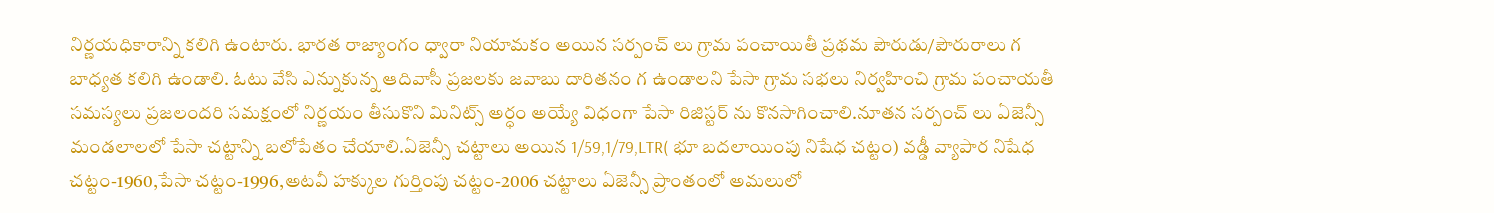నిర్ణయధికారాన్ని కలిగి ఉంటారు. భారత రాజ్యాంగం ధ్వారా నియామకం అయిన సర్పంచ్ లు గ్రామ పంచాయితీ ప్రథమ పౌరుడు/పౌరురాలు గ బాధ్యత కలిగి ఉండాలి. ఓటు వేసి ఎన్నుకున్న ఆదివాసీ ప్రజలకు జవాబు దారితనం గ ఉండాలని పేసా గ్రామ సభలు నిర్వహించి గ్రామ పంచాయతీ సమస్యలు ప్రజలందరి సమక్షంలో నిర్ణయం తీసుకొని మినిట్స్ అర్ధం అయ్యే విధంగా పేసా రిజిస్టర్ ను కొనసాగించాలి.నూతన సర్పంచ్ లు ఏజెన్సీ మండలాలలో పేసా చట్టాన్ని బలోపేతం చేయాలి.ఏజెన్సీ చట్టాలు అయిన 1/59,1/79,LTR( భూ బదలాయింపు నిషేధ చట్టం) వడ్డీ వ్యాపార నిషేధ చట్టం-1960,పేసా చట్టం-1996,అటవీ హక్కుల గుర్తింపు చట్టం-2006 చట్టాలు ఏజెన్సీ ప్రాంతంలో అమలులో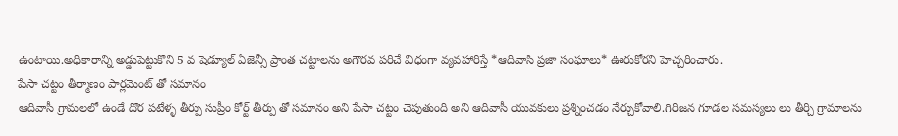ఉంటాయి.అధికారాన్ని అడ్డుపెట్టుకొని 5 వ షెడ్యూల్ ఏజెన్సీ ప్రాంత చట్టాలను అగౌరవ పరిచే విధంగా వ్యవహారిస్తే *ఆదివాసి ప్రజా సంఘాలు* ఊరుకోరని హెచ్చరించారు.
పేసా చట్టం తీర్మాణం పార్లమెంట్ తో సమానం
ఆదివాసీ గ్రామలలో ఉండే దొర పటేళ్ళ తీర్పు సుప్రీం కోర్ట్ తీర్పు తో సమానం అని పేసా చట్టం చెపుతుంది అని ఆదివాసీ యువకులు ప్రశ్నించడం నేర్చుకోవాలి.గిరిజన గూడల సమస్యలు లు తీర్చి గ్రామాలను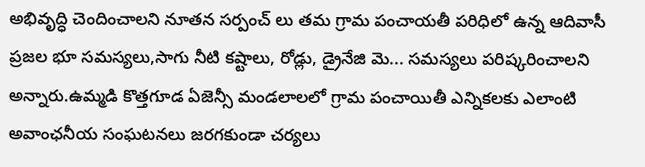అభివృద్ధి చెందించాలని నూతన సర్పంచ్ లు తమ గ్రామ పంచాయతీ పరిధిలో ఉన్న ఆదివాసీ ప్రజల భూ సమస్యలు,సాగు నీటి కష్టాలు, రోడ్లు, డ్రైనేజి మె... సమస్యలు పరిష్కరించాలని అన్నారు.ఉమ్మడి కొత్తగూడ ఏజెన్సీ మండలాలలో గ్రామ పంచాయితీ ఎన్నికలకు ఎలాంటి అవాంఛనీయ సంఘటనలు జరగకుండా చర్యలు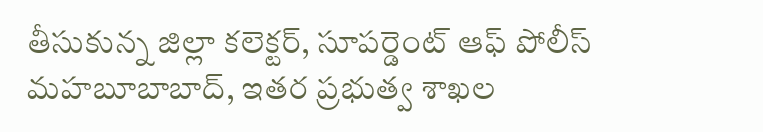తీసుకున్న జిల్లా కలెక్టర్, సూపర్డెంట్ ఆఫ్ పోలీస్ మహబూబాబాద్, ఇతర ప్రభుత్వ శాఖల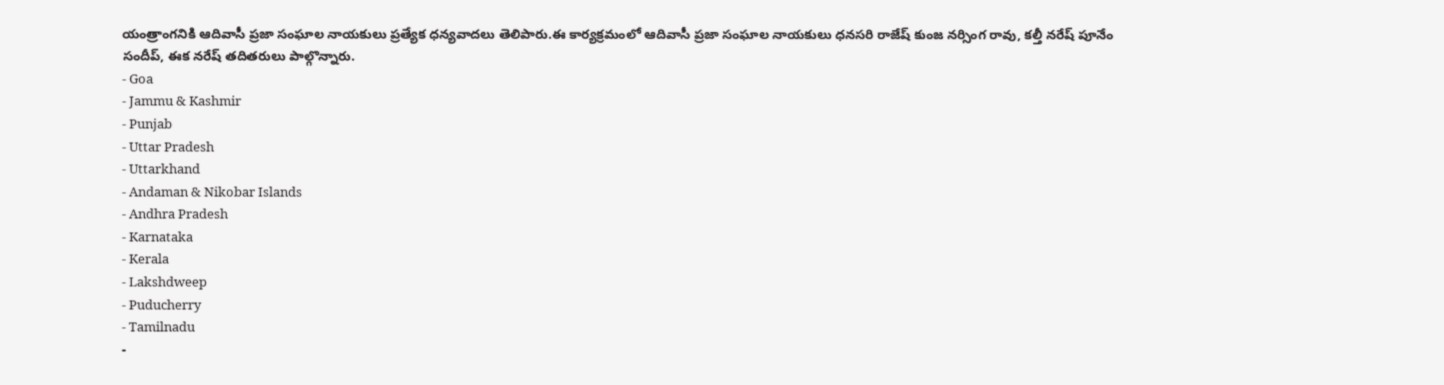యంత్రాంగనికి ఆదివాసీ ప్రజా సంఘాల నాయకులు ప్రత్యేక ధన్యవాదలు తెలిపారు.ఈ కార్యక్రమంలో ఆదివాసీ ప్రజా సంఘాల నాయకులు ధనసరి రాజేష్ కుంజ నర్సింగ రావు, కల్తీ నరేష్ పూనేం సందీప్, ఈక నరేష్ తదితరులు పాల్గొన్నారు.
- Goa
- Jammu & Kashmir
- Punjab
- Uttar Pradesh
- Uttarkhand
- Andaman & Nikobar Islands
- Andhra Pradesh
- Karnataka
- Kerala
- Lakshdweep
- Puducherry
- Tamilnadu
-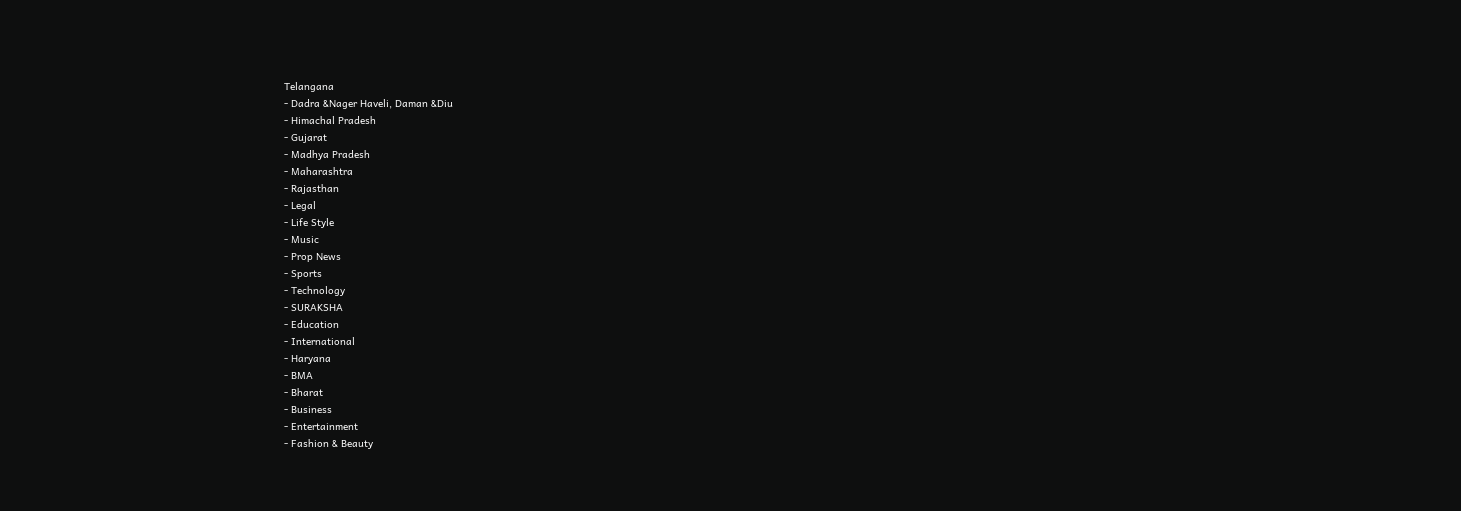Telangana
- Dadra &Nager Haveli, Daman &Diu
- Himachal Pradesh
- Gujarat
- Madhya Pradesh
- Maharashtra
- Rajasthan
- Legal
- Life Style
- Music
- Prop News
- Sports
- Technology
- SURAKSHA
- Education
- International
- Haryana
- BMA
- Bharat
- Business
- Entertainment
- Fashion & Beauty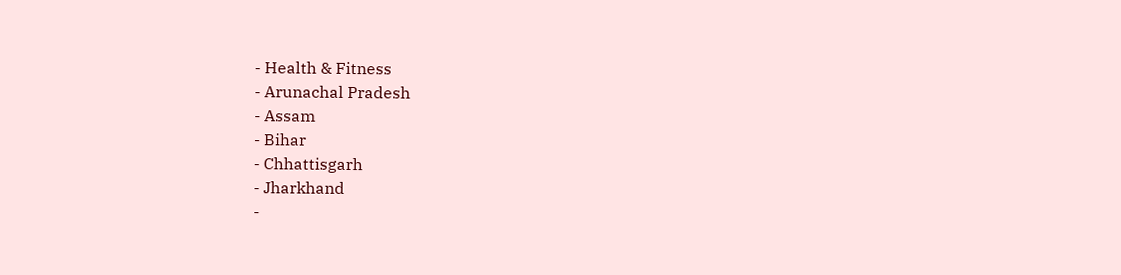- Health & Fitness
- Arunachal Pradesh
- Assam
- Bihar
- Chhattisgarh
- Jharkhand
-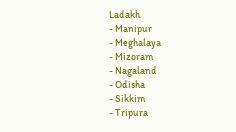Ladakh
- Manipur
- Meghalaya
- Mizoram
- Nagaland
- Odisha
- Sikkim
- Tripura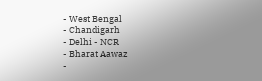- West Bengal
- Chandigarh
- Delhi - NCR
- Bharat Aawaz
-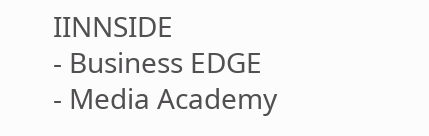IINNSIDE
- Business EDGE
- Media Academy